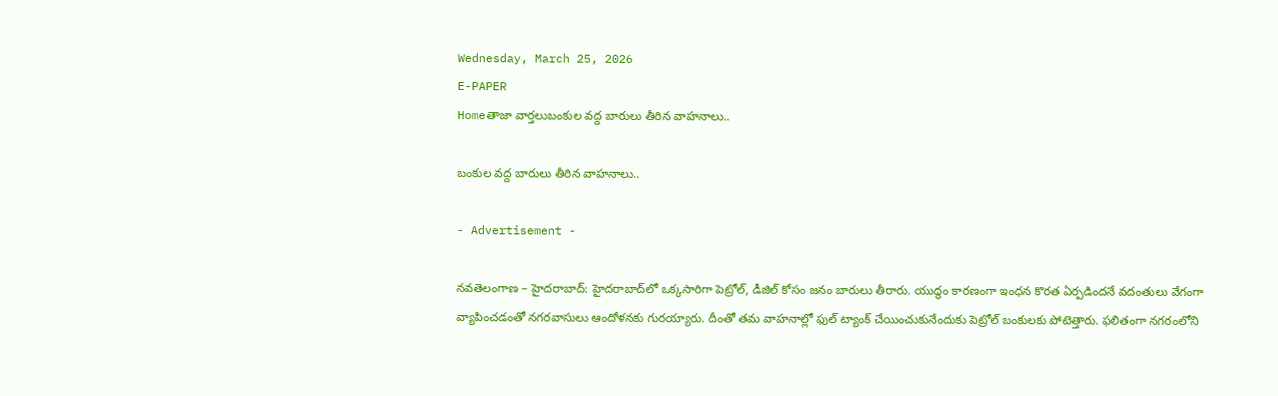Wednesday, March 25, 2026
E-PAPER
Homeతాజా వార్తలుబంకుల వద్ద బారులు తీరిన వాహనాలు..

బంకుల వద్ద బారులు తీరిన వాహనాలు..

- Advertisement -

నవతెలంగాణ – హైదరాబాద్: హైదరాబాద్‌లో ఒక్కసారిగా పెట్రోల్, డీజిల్ కోసం జనం బారులు తీరారు. యుద్ధం కారణంగా ఇంధన కొరత ఏర్పడిందనే వదంతులు వేగంగా వ్యాపించడంతో నగరవాసులు ఆందోళనకు గురయ్యారు. దీంతో తమ వాహనాల్లో ఫుల్ ట్యాంక్ చేయించుకునేందుకు పెట్రోల్ బంకులకు పోటెత్తారు. ఫలితంగా నగరంలోని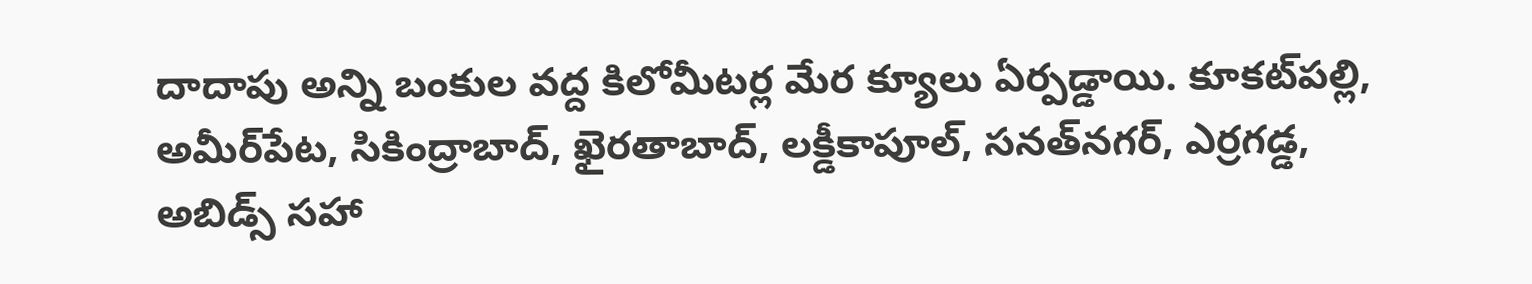దాదాపు అన్ని బంకుల వద్ద కిలోమీటర్ల మేర క్యూలు ఏర్పడ్డాయి. కూకట్‌పల్లి, అమీర్‌పేట, సికింద్రాబాద్, ఖైరతాబాద్, లక్డీకాపూల్, సనత్‌నగర్‌, ఎర్రగడ్డ, అబిడ్స్ సహా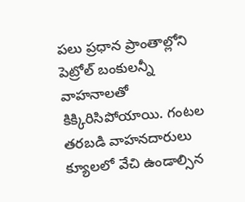పలు ప్రధాన ప్రాంతాల్లోని పెట్రోల్ బంకులన్నీ వాహనాలతో కిక్కిరిసిపోయాయి. గంటల తరబడి వాహనదారులు క్యూలలో వేచి ఉండాల్సిన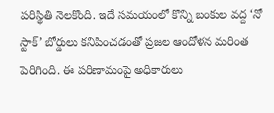పరిస్థితి నెలకొంది. ఇదే సమయంలో కొన్ని బంకుల వద్ద ‘నో స్టాక్’ బోర్డులు కనిపించడంతో ప్రజల ఆందోళన మరింత పెరిగింది. ఈ పరిణామంపై అధికారులు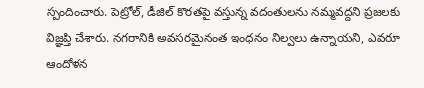స్పందించారు. పెట్రోల్, డీజిల్ కొరతపై వస్తున్న వదంతులను నమ్మవద్దని ప్రజలకు విజ్ఞప్తి చేశారు. నగరానికి అవసరమైనంత ఇంధనం నిల్వలు ఉన్నాయని, ఎవరూ ఆందోళన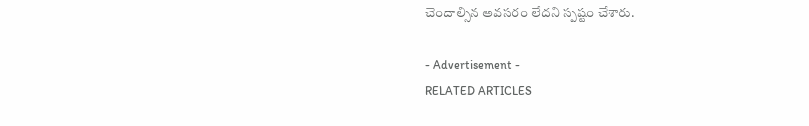చెందాల్సిన అవసరం లేదని స్పష్టం చేశారు.

- Advertisement -
RELATED ARTICLES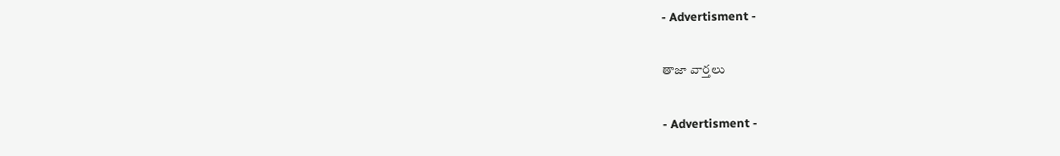- Advertisment -

తాజా వార్తలు

- Advertisment -